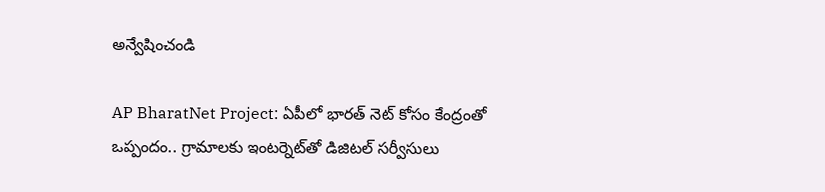అన్వేషించండి

AP BharatNet Project: ఏపీలో భారత్ నెట్ కోసం కేంద్రంతో ఒప్పందం.. గ్రామాలకు ఇంటర్నెట్‌తో డిజిటల్ సర్వీసులు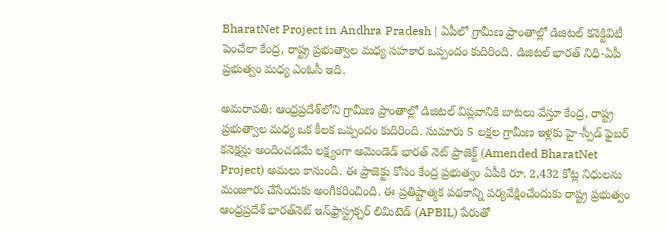BharatNet Project in Andhra Pradesh | ఏపీలో గ్రామీణ ప్రాంతాల్లో డిజిటల్ కనెక్టివిటీ పెంచేలా కేంద్ర, రాష్ట్ర ప్రభుత్వాల మధ్య సహకార ఒప్పందం కుదిరింది. డిజిటల్ భారత్ నిధి-ఏపీ ప్రభుత్వం మధ్య ఎంఓసీ ఇది.

అమరావతి: ఆంధ్రప్రదేశ్‌లోని గ్రామీణ ప్రాంతాల్లో డిజిటల్ విప్లవానికి బాటలు వేస్తూ కేంద్ర, రాష్ట్ర ప్రభుత్వాల మధ్య ఒక కీలక ఒప్పందం కుదిరింది. సుమారు 5 లక్షల గ్రామీణ ఇళ్లకు హై-స్పీడ్ ఫైబర్ కనెక్షన్లు అందించడమే లక్ష్యంగా అమెండెడ్ భారత్ నెట్ ప్రాజెక్ట్ (Amended BharatNet Project) అమలు కానుంది. ఈ ప్రాజెక్టు కోసం కేంద్ర ప్రభుత్వం ఏపీకి రూ. 2,432 కోట్ల నిధులను మంజూరు చేసేందుకు అంగీకరించింది. ఈ ప్రతిష్టాత్మక పథకాన్ని పర్యవేక్షించేందుకు రాష్ట్ర ప్రభుత్వం ఆంధ్రప్రదేశ్ భారత్‌నెట్ ఇన్‌ఫ్రాస్ట్రక్చర్ లిమిటెడ్ (APBIL) పేరుతో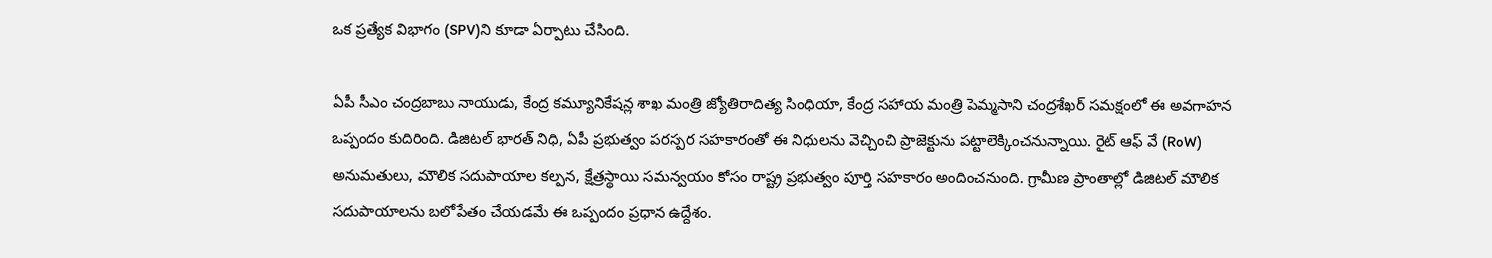ఒక ప్రత్యేక విభాగం (SPV)ని కూడా ఏర్పాటు చేసింది.

ఏపీ సీఎం చంద్రబాబు నాయుడు, కేంద్ర కమ్యూనికేషన్ల శాఖ మంత్రి జ్యోతిరాదిత్య సింధియా, కేంద్ర సహాయ మంత్రి పెమ్మసాని చంద్రశేఖర్ సమక్షంలో ఈ అవగాహన ఒప్పందం కుదిరింది. డిజిటల్ భారత్ నిధి, ఏపీ ప్రభుత్వం పరస్పర సహకారంతో ఈ నిధులను వెచ్చించి ప్రాజెక్టును పట్టాలెక్కించనున్నాయి. రైట్ ఆఫ్ వే (RoW) అనుమతులు, మౌలిక సదుపాయాల కల్పన, క్షేత్రస్థాయి సమన్వయం కోసం రాష్ట్ర ప్రభుత్వం పూర్తి సహకారం అందించనుంది. గ్రామీణ ప్రాంతాల్లో డిజిటల్ మౌలిక సదుపాయాలను బలోపేతం చేయడమే ఈ ఒప్పందం ప్రధాన ఉద్దేశం.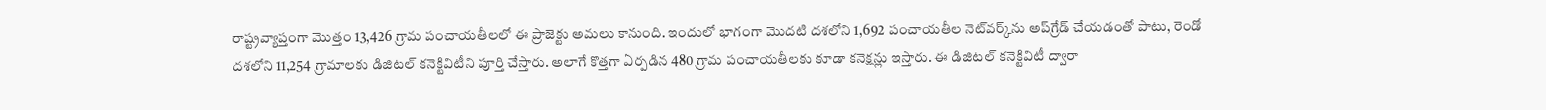రాష్ట్రవ్యాప్తంగా మొత్తం 13,426 గ్రామ పంచాయతీలలో ఈ ప్రాజెక్టు అమలు కానుంది. ఇందులో భాగంగా మొదటి దశలోని 1,692 పంచాయతీల నెట్‌వర్క్‌ను అప్‌గ్రేడ్ చేయడంతో పాటు, రెండో దశలోని 11,254 గ్రామాలకు డిజిటల్ కనెక్టివిటీని పూర్తి చేస్తారు. అలాగే కొత్తగా ఏర్పడిన 480 గ్రామ పంచాయతీలకు కూడా కనెక్షన్లు ఇస్తారు. ఈ డిజిటల్ కనెక్టివిటీ ద్వారా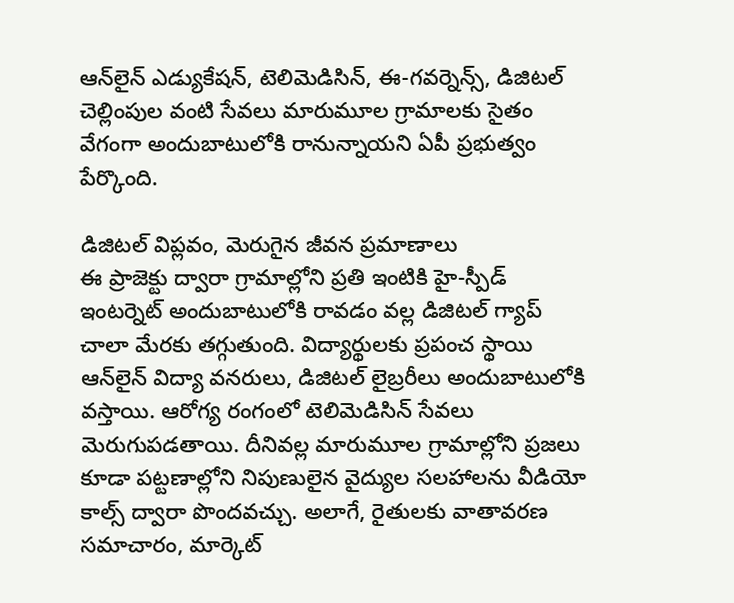ఆన్‌లైన్ ఎడ్యుకేషన్, టెలిమెడిసిన్, ఈ-గవర్నెన్స్, డిజిటల్ చెల్లింపుల వంటి సేవలు మారుమూల గ్రామాలకు సైతం వేగంగా అందుబాటులోకి రానున్నాయని ఏపీ ప్రభుత్వం పేర్కొంది.

డిజిటల్ విప్లవం, మెరుగైన జీవన ప్రమాణాలు
ఈ ప్రాజెక్టు ద్వారా గ్రామాల్లోని ప్రతి ఇంటికి హై-స్పీడ్ ఇంటర్నెట్ అందుబాటులోకి రావడం వల్ల డిజిటల్ గ్యాప్ చాలా మేరకు తగ్గుతుంది. విద్యార్థులకు ప్రపంచ స్థాయి ఆన్‌లైన్ విద్యా వనరులు, డిజిటల్ లైబ్రరీలు అందుబాటులోకి వస్తాయి. ఆరోగ్య రంగంలో టెలిమెడిసిన్ సేవలు మెరుగుపడతాయి. దీనివల్ల మారుమూల గ్రామాల్లోని ప్రజలు కూడా పట్టణాల్లోని నిపుణులైన వైద్యుల సలహాలను వీడియో కాల్స్ ద్వారా పొందవచ్చు. అలాగే, రైతులకు వాతావరణ సమాచారం, మార్కెట్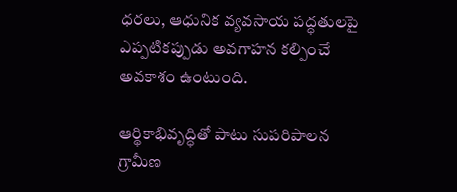ధరలు, ఆధునిక వ్యవసాయ పద్ధతులపై ఎప్పటికప్పుడు అవగాహన కల్పించే అవకాశం ఉంటుంది.

ఆర్థికాభివృద్ధితో పాటు సుపరిపాలన
గ్రామీణ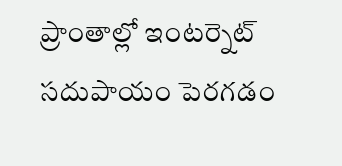ప్రాంతాల్లో ఇంటర్నెట్ సదుపాయం పెరగడం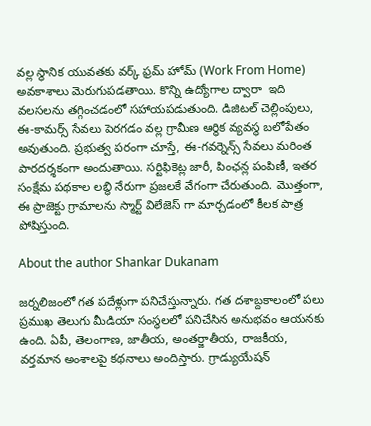వల్ల స్థానిక యువతకు వర్క్ ఫ్రమ్ హోమ్ (Work From Home) అవకాశాలు మెరుగుపడతాయి. కొన్ని ఉద్యోగాల ద్వారా  ఇది వలసలను తగ్గించడంలో సహాయపడుతుంది. డిజిటల్ చెల్లింపులు, ఈ-కామర్స్ సేవలు పెరగడం వల్ల గ్రామీణ ఆర్థిక వ్యవస్థ బలోపేతం అవుతుంది. ప్రభుత్వ పరంగా చూస్తే, ఈ-గవర్నెన్స్ సేవలు మరింత పారదర్శకంగా అందుతాయి. సర్టిఫికెట్ల జారీ, పింఛన్ల పంపిణీ, ఇతర సంక్షేమ పథకాల లబ్ధి నేరుగా ప్రజలకే వేగంగా చేరుతుంది. మొత్తంగా, ఈ ప్రాజెక్టు గ్రామాలను స్మార్ట్ విలేజెస్ గా మార్చడంలో కీలక పాత్ర పోషిస్తుంది.

About the author Shankar Dukanam

జర్నలిజంలో గత పదేళ్లుగా పనిచేస్తున్నారు. గత దశాబ్దకాలంలో పలు ప్రముఖ తెలుగు మీడియా సంస్థలలో పనిచేసిన అనుభవం ఆయనకు ఉంది. ఏపీ, తెలంగాణ, జాతీయ, అంతర్జాతీయ, రాజకీయ, వర్తమాన అంశాలపై కథనాలు అందిస్తారు. గ్రాడ్యుయేషన్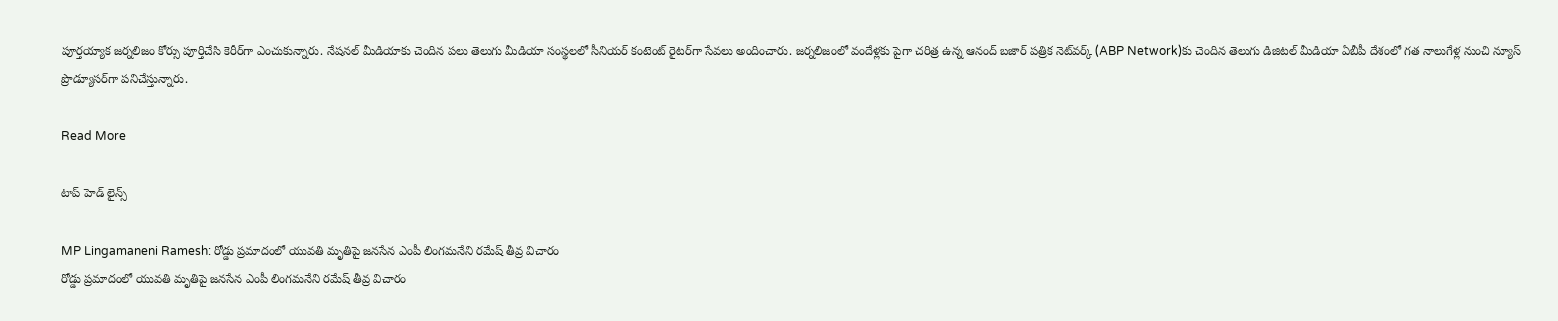పూర్తయ్యాక జర్నలిజం కోర్సు పూర్తిచేసి కెరీర్‌గా ఎంచుకున్నారు. నేషనల్ మీడియాకు చెందిన పలు తెలుగు మీడియా సంస్థలలో సీనియర్ కంటెంట్ రైటర్‌గా సేవలు అందించారు. జర్నలిజంలో వందేళ్లకు పైగా చరిత్ర ఉన్న ఆనంద్ బజార్ పత్రిక నెట్‌వర్క్ (ABP Network)కు చెందిన తెలుగు డిజిటల్ మీడియా ఏబీపీ దేశంలో గత నాలుగేళ్ల నుంచి న్యూస్ ప్రొడ్యూసర్‌గా పనిచేస్తున్నారు.

Read More

టాప్ హెడ్ లైన్స్

MP Lingamaneni Ramesh: రోడ్డు ప్రమాదంలో యువతి మృతిపై జనసేన ఎంపీ లింగమనేని రమేష్ తీవ్ర విచారం
రోడ్డు ప్రమాదంలో యువతి మృతిపై జనసేన ఎంపీ లింగమనేని రమేష్ తీవ్ర విచారం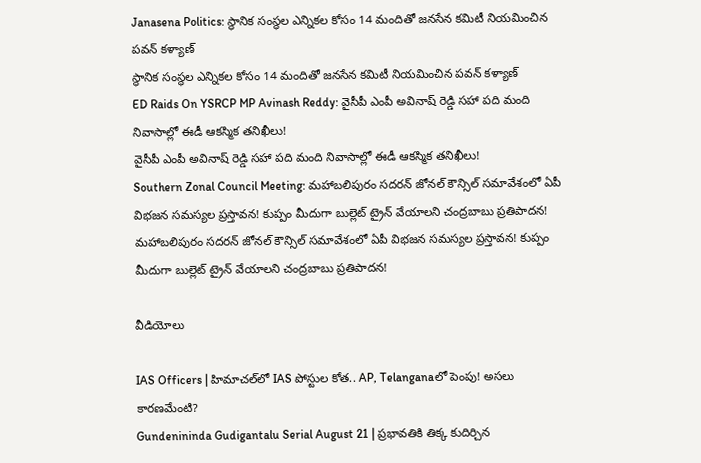Janasena Politics: స్థానిక సంస్థల ఎన్నికల కోసం 14 మందితో జనసేన కమిటీ నియమించిన పవన్ కళ్యాణ్
స్థానిక సంస్థల ఎన్నికల కోసం 14 మందితో జనసేన కమిటీ నియమించిన పవన్ కళ్యాణ్
ED Raids On YSRCP MP Avinash Reddy: వైసీపీ ఎంపీ అవినాష్‌ రెడ్డి సహా పది మంది నివాసాల్లో ఈడీ ఆకస్మిక తనిఖీలు!
వైసీపీ ఎంపీ అవినాష్‌ రెడ్డి సహా పది మంది నివాసాల్లో ఈడీ ఆకస్మిక తనిఖీలు!
Southern Zonal Council Meeting: మహాబలిపురం సదరన్ జోనల్‌ కౌన్సిల్‌ సమావేశంలో ఏపీ విభజన సమస్యల ప్రస్తావన! కుప్పం మీదుగా బుల్లెట్ ట్రైన్‌ వేయాలని చంద్రబాబు ప్రతిపాదన!
మహాబలిపురం సదరన్ జోనల్‌ కౌన్సిల్‌ సమావేశంలో ఏపీ విభజన సమస్యల ప్రస్తావన! కుప్పం మీదుగా బుల్లెట్ ట్రైన్‌ వేయాలని చంద్రబాబు ప్రతిపాదన!

వీడియోలు

IAS Officers | హిమాచల్‌లో IAS పోస్టుల కోత.. AP, Telanganaలో పెంపు! అసలు కారణమేంటి?
Gundenininda Gudigantalu Serial August 21 | ప్రభావతికి తిక్క కుదిర్చిన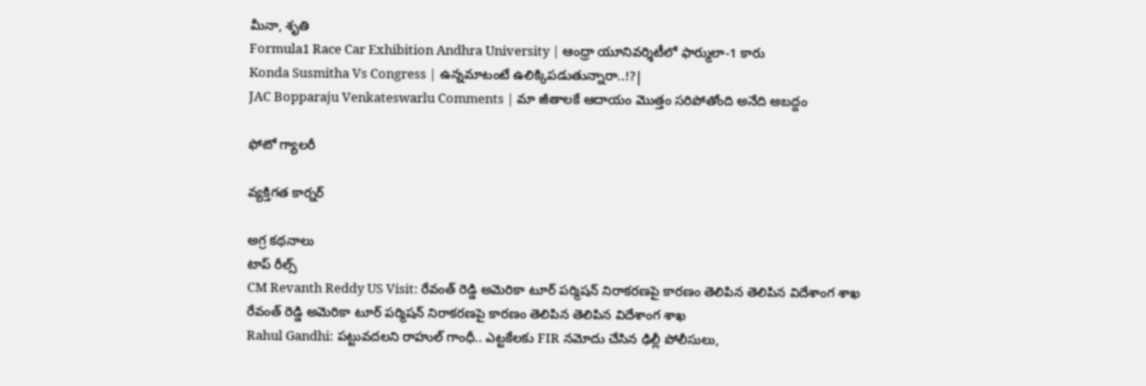మీనా, శృతి
Formula1 Race Car Exhibition Andhra University | ఆంధ్రా యూనివర్శిటీలో ఫార్ములా-1 కారు
Konda Susmitha Vs Congress | ఉన్నమాటంటే ఉలిక్కిపడుతున్నారా..!?|
JAC Bopparaju Venkateswarlu Comments | మా జీతాలకే ఆదాయం మొత్తం సరిపోతోంది అనేది అబద్దం

ఫోటో గ్యాలరీ

వ్యక్తిగత కార్నర్

అగ్ర కథనాలు
టాప్ రీల్స్
CM Revanth Reddy US Visit: రేవంత్ రెడ్డి అమెరికా టూర్ పర్మిషన్ నిరాకరణపై కారణం తెలిపిన తెలిపిన విదేశాంగ శాఖ
రేవంత్ రెడ్డి అమెరికా టూర్ పర్మిషన్ నిరాకరణపై కారణం తెలిపిన తెలిపిన విదేశాంగ శాఖ
Rahul Gandhi: పట్టువదలని రాహుల్ గాంధీ.. ఎట్టకేలకు FIR నమోదు చేసిన ఢిల్లీ పోలీసులు,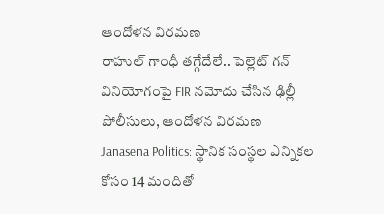ఆందోళన విరమణ
రాహుల్ గాంధీ తగ్గేదేలే.. పెల్లెట్ గన్ వినియోగంపై FIR నమోదు చేసిన ఢిల్లీ పోలీసులు, ఆందోళన విరమణ
Janasena Politics: స్థానిక సంస్థల ఎన్నికల కోసం 14 మందితో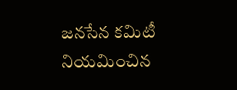జనసేన కమిటీ నియమించిన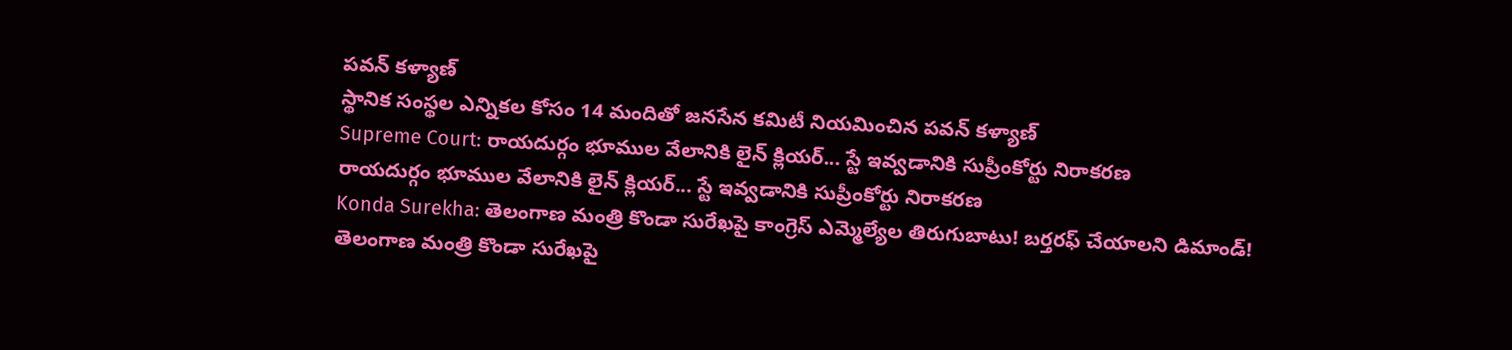పవన్ కళ్యాణ్
స్థానిక సంస్థల ఎన్నికల కోసం 14 మందితో జనసేన కమిటీ నియమించిన పవన్ కళ్యాణ్
Supreme Court: రాయదుర్గం భూముల వేలానికి లైన్ క్లియర్... స్టే ఇవ్వడానికి సుప్రీంకోర్టు నిరాకరణ
రాయదుర్గం భూముల వేలానికి లైన్ క్లియర్... స్టే ఇవ్వడానికి సుప్రీంకోర్టు నిరాకరణ
Konda Surekha: తెలంగాణ మంత్రి కొండా సురేఖపై కాంగ్రెస్ ఎమ్మెల్యేల తిరుగుబాటు! బర్తరఫ్‌ చేయాలని డిమాండ్!
తెలంగాణ మంత్రి కొండా సురేఖపై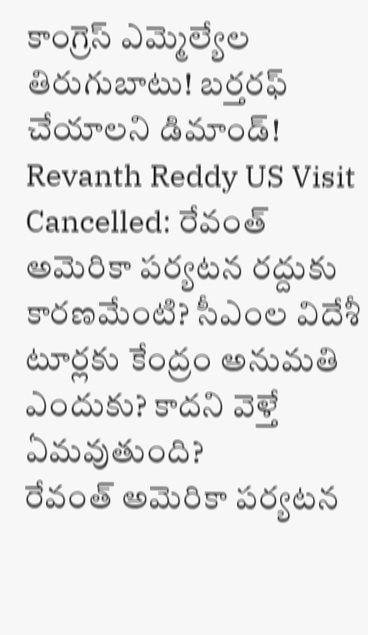కాంగ్రెస్ ఎమ్మెల్యేల తిరుగుబాటు! బర్తరఫ్‌ చేయాలని డిమాండ్!
Revanth Reddy US Visit Cancelled: రేవంత్ అమెరికా పర్యటన రద్దుకు కారణమేంటి? సీఎంల విదేశీ టూర్లకు కేంద్రం అనుమతి ఎందుకు? కాదని వెళ్తే ఏమవుతుంది?
రేవంత్ అమెరికా పర్యటన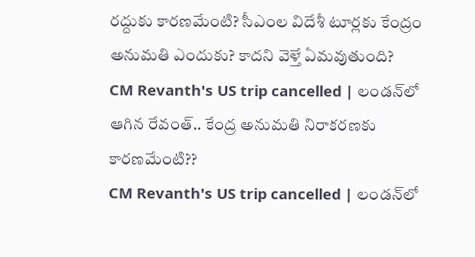రద్దుకు కారణమేంటి? సీఎంల విదేశీ టూర్లకు కేంద్రం అనుమతి ఎందుకు? కాదని వెళ్తే ఏమవుతుంది?
CM Revanth's US trip cancelled | లండన్‌లో ఆగిన రేవంత్.. కేంద్ర అనుమతి నిరాకరణకు కారణమేంటి??
CM Revanth's US trip cancelled | లండన్‌లో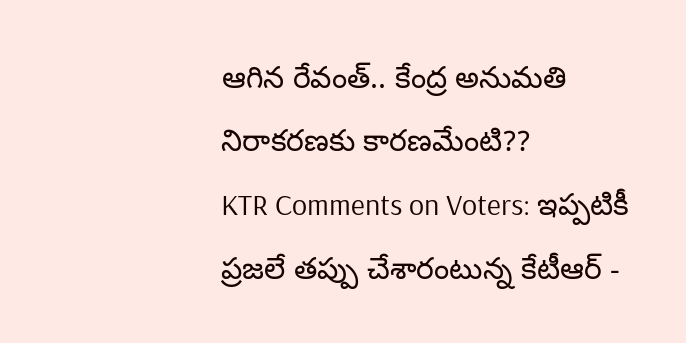ఆగిన రేవంత్.. కేంద్ర అనుమతి నిరాకరణకు కారణమేంటి??
KTR Comments on Voters: ఇప్పటికీ ప్రజలే తప్పు చేశారంటున్న కేటీఆర్ -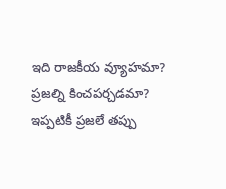ఇది రాజకీయ వ్యూహమా? ప్రజల్ని కించపర్చడమా?
ఇప్పటికీ ప్రజలే తప్పు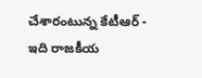చేశారంటున్న కేటీఆర్ - ఇది రాజకీయ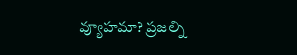వ్యూహమా? ప్రజల్ని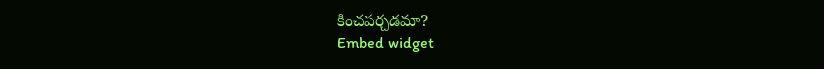కించపర్చడమా?
Embed widget